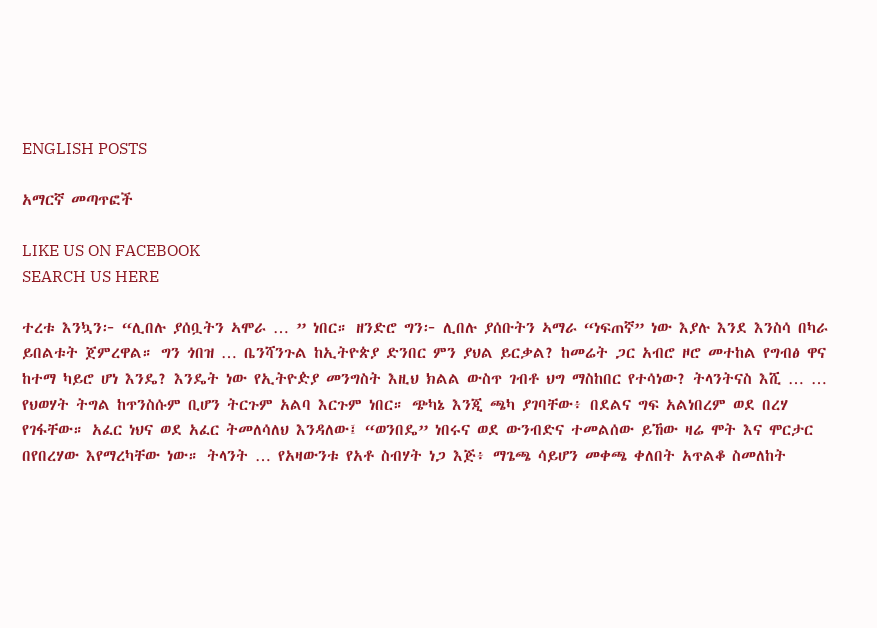ENGLISH POSTS

አማርኛ መጣጥፎች

LIKE US ON FACEBOOK
SEARCH US HERE

ተረቱ እንኳን፦ “ሊበሉ ያሰቧትን ኣሞራ … ” ነበር። ዘንድሮ ግን፦ ሊበሉ ያሰቡትን ኣማራ “ነፍጠኛ” ነው እያሉ እንደ እንስሳ በካራ ይበልቱት ጀምረዋል። ግን ጎበዝ … ቤንሻንጉል ከኢትዮጵያ ድንበር ምን ያህል ይርቃል? ከመሬት ጋር አብሮ ዞሮ መተከል የግብፅ ዋና ከተማ ካይሮ ሆነ እንዴ? እንዴት ነው የኢትዮዽያ መንግስት እዚህ ክልል ውስጥ ገብቶ ህግ ማስከበር የተሳነው? ትላንትናስ እሺ … …
የህወሃት ትግል ከጥንስሱም ቢሆን ትርጉም አልባ እርጉም ነበር። ጭካኔ እንጂ ጫካ ያገባቸው፥ በደልና ግፍ አልነበረም ወደ በረሃ የገፋቸው። አፈር ነህና ወደ አፈር ትመለሳለህ እንዳለው፤ “ወንበዴ” ነበሩና ወደ ውንብድና ተመልሰው ይኸው ዛሬ ሞት እና ሞርታር በየበረሃው እየማረካቸው ነው። ትላንት … የአዛውንቱ የአቶ ስብሃት ነጋ እጅ፥ ማጌጫ ሳይሆን መቀጫ ቀለበት አጥልቆ ስመለከት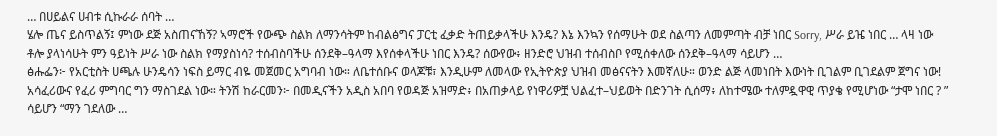… በሀይልና ሀብቱ ሲኩራራ ሰባት …
ሄሎ ጤና ይስጥልኝ፤ ምነው ደጅ አስጠናኸኝ? ኣማሮች የውጭ ስልክ ለማንሳትም ከብልፅግና ፓርቲ ፈቃድ ትጠይቃላችሁ እንዴ? እኔ እንኳን የሰማሁት ወደ ስልጣን ለመምጣት ብቻ ነበር Sorry, ሥራ ይዤ ነበር … ላዛ ነው ቶሎ ያላነሳሁት ምን ዓይነት ሥራ ነው ስልክ የማያስነሳ? ተሰብስባችሁ ሰንደቅ–ዓላማ እየሰቀላችሁ ነበር እንዴ? ሰውየው፥ ዘንድሮ ህዝብ ተሰብስቦ የሚሰቀለው ሰንደቅ–ዓላማ ሳይሆን …
ፅሑፌን፦ የአርቲስት ሀጫሉ ሁንዴሳን ነፍስ ይማር ብዬ መጀመር አግባብ ነው። ለቤተሰቡና ወላጆቹ፣ እንዲሁም ለመላው የኢትዮጵያ ህዝብ መፅናናትን እመኛለሁ። ወንድ ልጅ ላመነበት እውነት ቢገልም ቢገደልም ጀግና ነው! አሳፈሪውና የፈሪ ምግባር ግን ማስገደል ነው። ትንሽ ከራርመን፦ በመዲናችን አዲስ አበባ የወዳጅ አዝማድ፥ በአጠቃላይ የነዋሪዎቿ ህልፈተ–ህይወት በድንገት ሲሰማ፥ ለከተሜው ተለምዷዋዊ ጥያቄ የሚሆነው “ታሞ ነበር ? ” ሳይሆን “ማን ገደለው …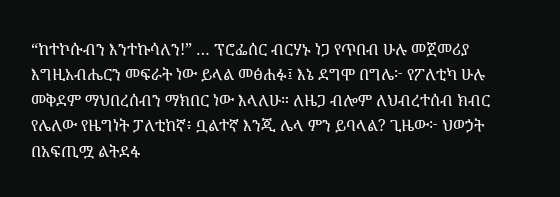“ከተኮሱብን እንተኩሳለን!” … ፕሮፌሰር ብርሃኑ ነጋ የጥበብ ሁሉ መጀመሪያ እግዚአብሔርን መፍራት ነው ይላል መፅሐፉ፤ እኔ ደግሞ በግሌ፦ የፖለቲካ ሁሉ መቅደም ማህበረሰብን ማክበር ነው እላለሁ። ለዜጋ ብሎም ለህብረተሰብ ክብር የሌለው የዜግነት ፓለቲከኛ፥ ቧልተኛ እንጂ ሌላ ምን ይባላል? ጊዜው፦ ህወኃት በአፍጢሟ ልትደፋ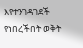እየተንገዳገደች የነበረችበት ወቅት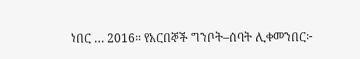ነበር … 2016። የአርበኞች ግንቦት–ሰባት ሊቀመንበር፦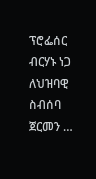ፕሮፌሰር ብርሃኑ ነጋ ለህዝባዊ ስብሰባ ጀርመን …